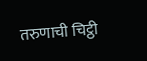तरुणाची चिट्ठी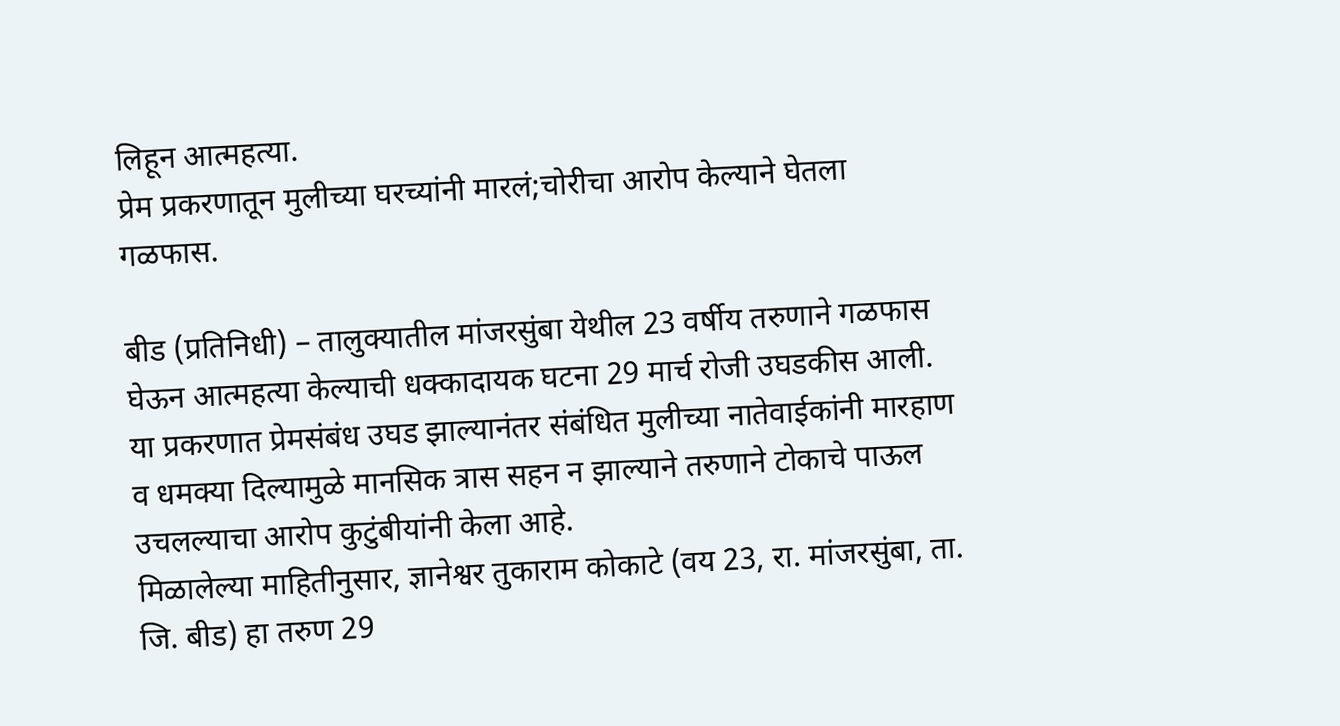लिहून आत्महत्या.
प्रेम प्रकरणातून मुलीच्या घरच्यांनी मारलं;चोरीचा आरोप केल्याने घेतला गळफास.

बीड (प्रतिनिधी) – तालुक्यातील मांजरसुंबा येथील 23 वर्षीय तरुणाने गळफास घेऊन आत्महत्या केल्याची धक्कादायक घटना 29 मार्च रोजी उघडकीस आली. या प्रकरणात प्रेमसंबंध उघड झाल्यानंतर संबंधित मुलीच्या नातेवाईकांनी मारहाण व धमक्या दिल्यामुळे मानसिक त्रास सहन न झाल्याने तरुणाने टोकाचे पाऊल उचलल्याचा आरोप कुटुंबीयांनी केला आहे.
मिळालेल्या माहितीनुसार, ज्ञानेश्वर तुकाराम कोकाटे (वय 23, रा. मांजरसुंबा, ता. जि. बीड) हा तरुण 29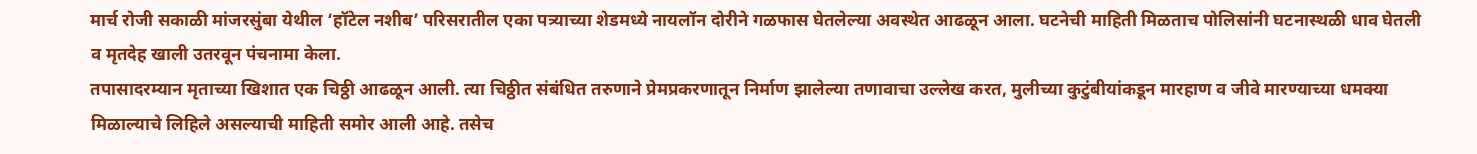मार्च रोजी सकाळी मांजरसुंबा येथील ‘हॉटेल नशीब’ परिसरातील एका पत्र्याच्या शेडमध्ये नायलॉन दोरीने गळफास घेतलेल्या अवस्थेत आढळून आला. घटनेची माहिती मिळताच पोलिसांनी घटनास्थळी धाव घेतली व मृतदेह खाली उतरवून पंचनामा केला.
तपासादरम्यान मृताच्या खिशात एक चिठ्ठी आढळून आली. त्या चिठ्ठीत संबंधित तरुणाने प्रेमप्रकरणातून निर्माण झालेल्या तणावाचा उल्लेख करत, मुलीच्या कुटुंबीयांकडून मारहाण व जीवे मारण्याच्या धमक्या मिळाल्याचे लिहिले असल्याची माहिती समोर आली आहे. तसेच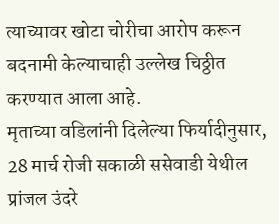त्याच्यावर खोटा चोरीचा आरोप करून बदनामी केल्याचाही उल्लेख चिठ्ठीत करण्यात आला आहे.
मृताच्या वडिलांनी दिलेल्या फिर्यादीनुसार, 28 मार्च रोजी सकाळी ससेवाडी येथील प्रांजल उंदरे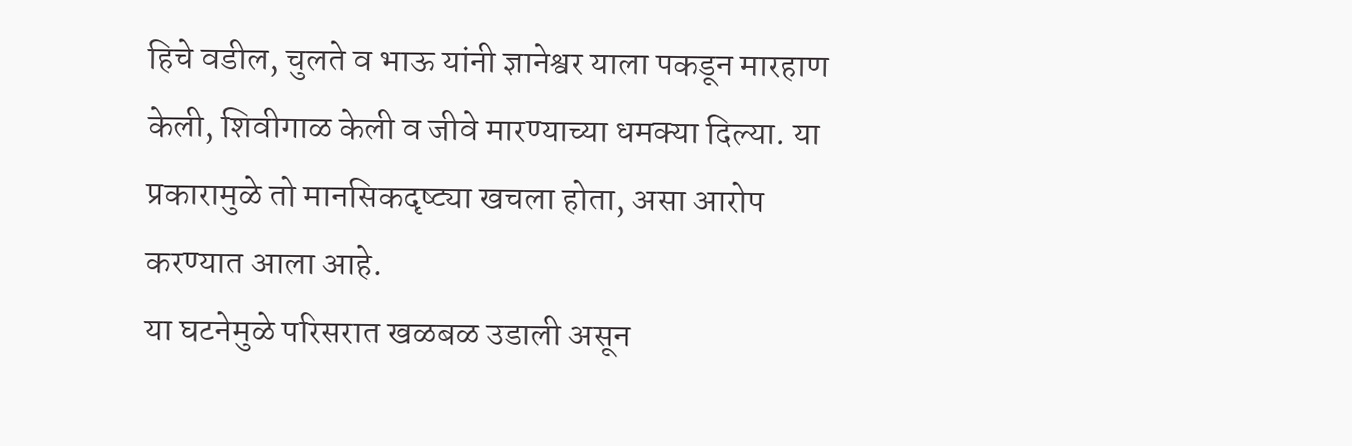हिचे वडील, चुलते व भाऊ यांनी ज्ञानेश्वर याला पकडून मारहाण केली, शिवीगाळ केली व जीवे मारण्याच्या धमक्या दिल्या. या प्रकारामुळे तो मानसिकदृष्ट्या खचला होता, असा आरोप करण्यात आला आहे.
या घटनेमुळे परिसरात खळबळ उडाली असून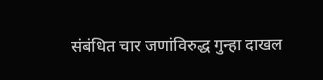संबंधित चार जणांविरुद्ध गुन्हा दाखल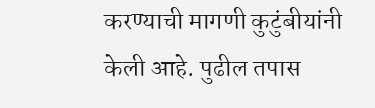करण्याची मागणी कुटुंबीयांनी केली आहे. पुढील तपास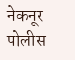नेकनूर पोलीस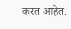करत आहेत.